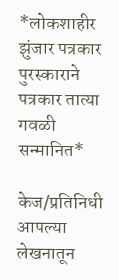*लोकशाहीर झुंजार पत्रकार पुरस्काराने पत्रकार तात्या गवळी सन्मानित*

केज/प्रतिनिधी
आपल्या लेखनातून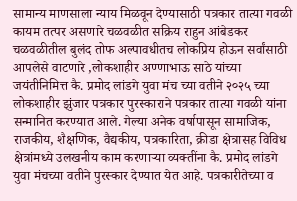सामान्य माणसाला न्याय मिळवून देण्यासाठी पत्रकार तात्या गवळी कायम तत्पर असणारे चळवळीत सक्रिय राहुन आंबेडकर चळवळीतील बुलंद तोफ अल्पावधीतच लोकप्रिय होऊन सर्वांसाठी आपलेसे वाटणारे ,लोकशाहीर अण्णाभाऊ साठे यांच्या जयंतीनिमित्त कै. प्रमोद लांडगे युवा मंच च्या वतीने २०२५ च्या लोकशाहीर झुंजार पत्रकार पुरस्काराने पत्रकार तात्या गवळी यांना सन्मानित करण्यात आले. गेल्या अनेक वर्षापासून सामाजिक, राजकीय, शैक्षणिक, वैद्यकीय, पत्रकारिता, क्रीडा क्षेत्रासह विविध क्षेत्रांमध्ये उलखनीय काम करणाऱ्या व्यक्तींना कै. प्रमोद लांडगे युवा मंचच्या वतीने पुरस्कार देण्यात येत आहे. पत्रकारीतेच्या व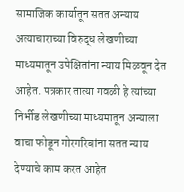सामाजिक कार्यातून सतत अन्याय अत्याचाराच्या विरुद्ध लेखणीच्या माध्यमातून उपेक्षितांना न्याय मिळवून देत आहेत. पत्रकार तात्या गवळी हे त्यांच्या निर्भीड लेखणीच्या माध्यमातून अन्याला वाचा फोडून गोरगरिबांना सतत न्याय देण्याचे काम करत आहेत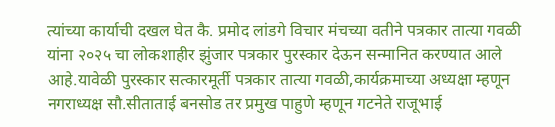त्यांच्या कार्याची दखल घेत कै. प्रमोद लांडगे विचार मंचच्या वतीने पत्रकार तात्या गवळी यांना २०२५ चा लोकशाहीर झुंजार पत्रकार पुरस्कार देऊन सन्मानित करण्यात आले आहे.यावेळी पुरस्कार सत्कारमूर्ती पत्रकार तात्या गवळी,कार्यक्रमाच्या अध्यक्षा म्हणून नगराध्यक्ष सौ.सीताताई बनसोड तर प्रमुख पाहुणे म्हणून गटनेते राजूभाई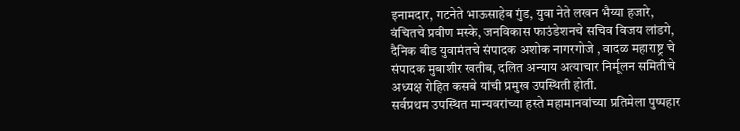इनामदार, गटनेते भाऊसाहेब गुंड, युवा नेते लखन भैय्या हजारे, वंचितचे प्रवीण मस्के, जनविकास फाउंडेशनचे सचिव विजय लांडगे, दैनिक बीड युवामंतचे संपादक अशोक नागरगोजे , वादळ महाराष्ट्र चे संपादक मुबाशीर खतीब, दलित अन्याय अत्याचार निर्मूलन समितीचे अध्यक्ष रोहित कसबे यांची प्रमुख उपस्थिती होती.
सर्वप्रथम उपस्थित मान्यवरांच्या हस्ते महामानवांच्या प्रतिमेला पुष्पहार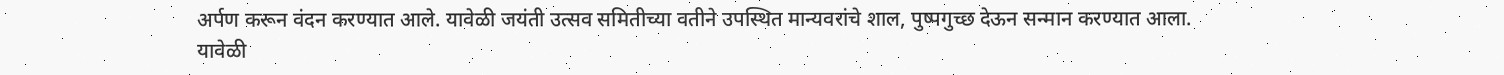अर्पण करून वंदन करण्यात आले. यावेळी जयंती उत्सव समितीच्या वतीने उपस्थित मान्यवरांचे शाल, पुष्पगुच्छ देऊन सन्मान करण्यात आला.
यावेळी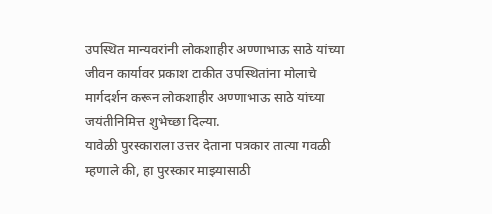उपस्थित मान्यवरांनी लोकशाहीर अण्णाभाऊ साठे यांच्या जीवन कार्यावर प्रकाश टाकीत उपस्थितांना मोलाचे मार्गदर्शन करून लोकशाहीर अण्णाभाऊ साठे यांच्या जयंतीनिमित्त शुभेच्छा दिल्या.
यावेळी पुरस्काराला उत्तर देताना पत्रकार तात्या गवळी म्हणाले की, हा पुरस्कार माझ्यासाठी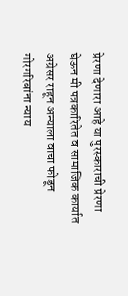प्रेरणा देणारा आहे या पुरस्काराची प्रेरणा घेऊन मी पत्रकारितेत व सामाजिक कार्यात अग्रेसर राहून अन्याला वाचा फोडून गोरगरिबांना न्याय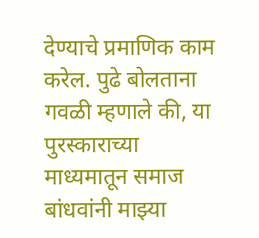देण्याचे प्रमाणिक काम करेल. पुढे बोलताना गवळी म्हणाले की, या पुरस्काराच्या माध्यमातून समाज बांधवांनी माझ्या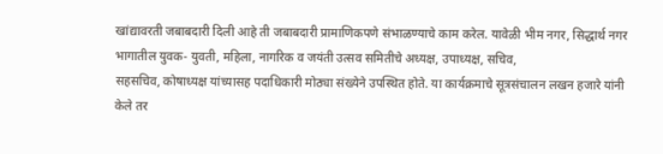खांद्यावरती जबाबदारी दिली आहे ती जबाबदारी प्रामाणिकपणे संभाळण्याचे काम करेल. यावेळी भीम नगर, सिद्धार्थ नगर भागातील युवक- युवती, महिला, नागरिक व जयंती उत्सव समितीचे अध्यक्ष, उपाध्यक्ष, सचिव,
सहसचिव, कोषाध्यक्ष यांच्यासह पदाधिकारी मोठ्या संख्येने उपस्थित होते. या कार्यक्रमाचे सूत्रसंचालन लखन हजारे यांनी केले तर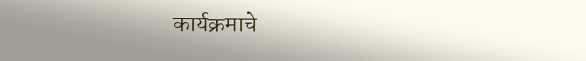कार्यक्रमाचे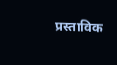प्रस्ताविक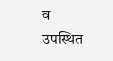व उपस्थित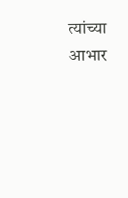त्यांच्या आभार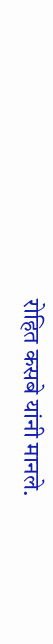रोहित कसबे यांनी मानले.